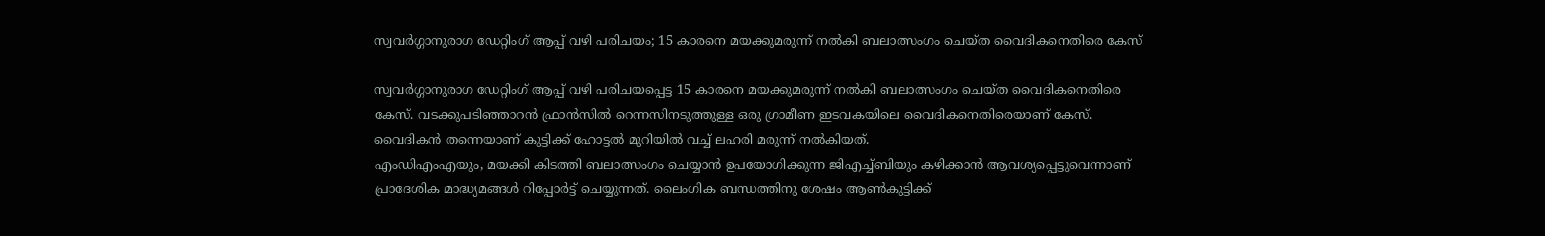സ്വവർഗ്ഗാനുരാഗ ഡേറ്റിംഗ് ആപ്പ് വഴി പരിചയം; 15 കാരനെ മയക്കുമരുന്ന് നൽകി ബലാത്സംഗം ചെയ്ത വൈദികനെതിരെ കേസ്

സ്വവർഗ്ഗാനുരാഗ ഡേറ്റിംഗ് ആപ്പ് വഴി പരിചയപ്പെട്ട 15 കാരനെ മയക്കുമരുന്ന് നൽകി ബലാത്സംഗം ചെയ്ത വൈദികനെതിരെ കേസ്. വടക്കുപടിഞ്ഞാറൻ ഫ്രാൻസിൽ റെന്നസിനടുത്തുള്ള ഒരു ഗ്രാമീണ ഇടവകയിലെ വൈദികനെതിരെയാണ് കേസ്. വൈദികൻ തന്നെയാണ് കുട്ടിക്ക് ഹോട്ടൽ മുറിയിൽ വച്ച് ലഹരി മരുന്ന് നൽകിയത്.
എംഡിഎംഎയും, മയക്കി കിടത്തി ബലാത്സംഗം ചെയ്യാൻ ഉപയോഗിക്കുന്ന ജിഎച്ച്ബിയും കഴിക്കാൻ ആവശ്യപ്പെട്ടുവെന്നാണ് പ്രാദേശിക മാദ്ധ്യമങ്ങൾ റിപ്പോർട്ട് ചെയ്യുന്നത്. ലൈംഗിക ബന്ധത്തിനു ശേഷം ആൺകുട്ടിക്ക്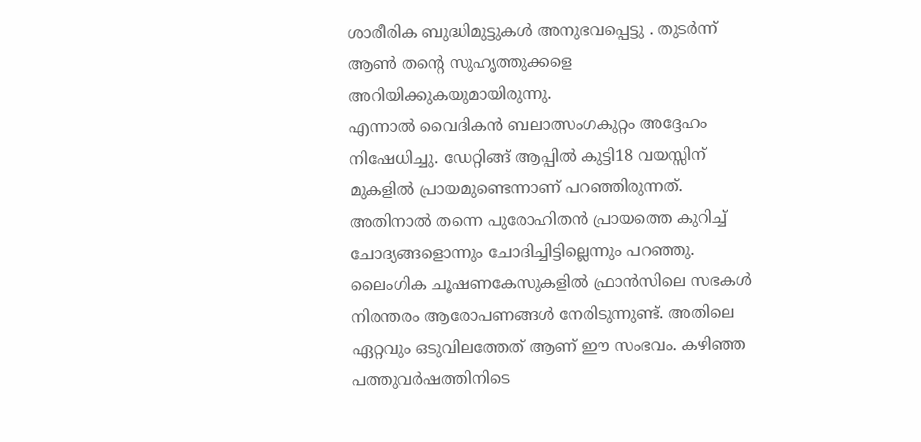ശാരീരിക ബുദ്ധിമുട്ടുകൾ അനുഭവപ്പെട്ടു . തുടർന്ന് ആൺ തന്റെ സുഹൃത്തുക്കളെ അറിയിക്കുകയുമായിരുന്നു.
എന്നാൽ വൈദികൻ ബലാത്സംഗകുറ്റം അദ്ദേഹം നിഷേധിച്ചു. ഡേറ്റിങ്ങ് ആപ്പിൽ കുട്ടി18 വയസ്സിന് മുകളിൽ പ്രായമുണ്ടെന്നാണ് പറഞ്ഞിരുന്നത്. അതിനാൽ തന്നെ പുരോഹിതൻ പ്രായത്തെ കുറിച്ച് ചോദ്യങ്ങളൊന്നും ചോദിച്ചിട്ടില്ലെന്നും പറഞ്ഞു.
ലൈംഗിക ചൂഷണകേസുകളിൽ ഫ്രാൻസിലെ സഭകൾ നിരന്തരം ആരോപണങ്ങൾ നേരിടുന്നുണ്ട്. അതിലെ ഏറ്റവും ഒടുവിലത്തേത് ആണ് ഈ സംഭവം. കഴിഞ്ഞ പത്തുവർഷത്തിനിടെ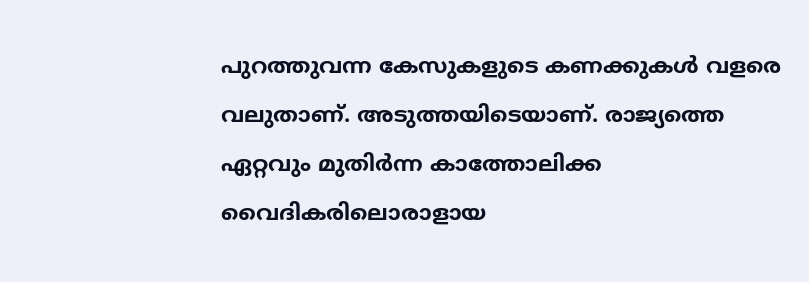പുറത്തുവന്ന കേസുകളുടെ കണക്കുകൾ വളരെ വലുതാണ്. അടുത്തയിടെയാണ്. രാജ്യത്തെ ഏറ്റവും മുതിർന്ന കാത്തോലിക്ക വൈദികരിലൊരാളായ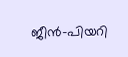ജീൻ-പിയറി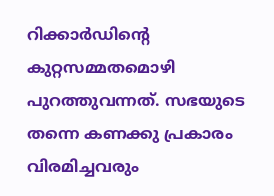റിക്കാർഡിന്റെ കുറ്റസമ്മതമൊഴി പുറത്തുവന്നത്. സഭയുടെ തന്നെ കണക്കു പ്രകാരം വിരമിച്ചവരും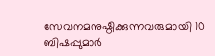സേവനമനുഷ്ഠിക്കുന്നവരുമായി 10 ബിഷപ്പുമാർ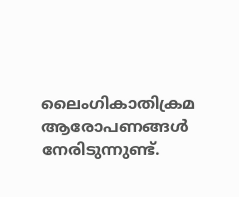ലൈംഗികാതിക്രമ ആരോപണങ്ങൾ നേരിടുന്നുണ്ട്.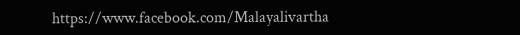https://www.facebook.com/Malayalivartha